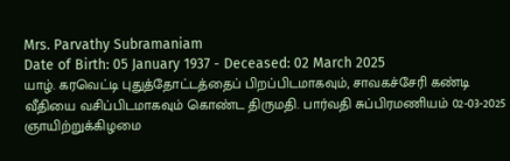Mrs. Parvathy Subramaniam
Date of Birth: 05 January 1937 - Deceased: 02 March 2025
யாழ். கரவெட்டி புதுத்தோட்டத்தைப் பிறப்பிடமாகவும், சாவகச்சேரி கண்டி வீதியை வசிப்பிடமாகவும் கொண்ட திருமதி. பார்வதி சுப்பிரமணியம் 02-03-2025 ஞாயிற்றுக்கிழமை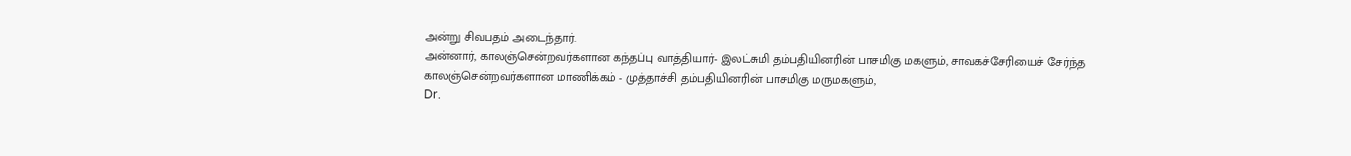அன்று சிவபதம் அடைந்தார்.
அன்னார், காலஞ்சென்றவர்களான கந்தப்பு வாத்தியார்- இலட்சுமி தம்பதியினரின் பாசமிகு மகளும், சாவகச்சேரியைச் சேர்ந்த காலஞ்சென்றவர்களான மாணிக்கம் - முத்தாச்சி தம்பதியினரின் பாசமிகு மருமகளும்,
Dr.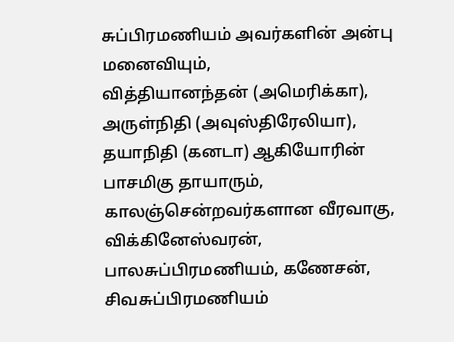சுப்பிரமணியம் அவர்களின் அன்பு மனைவியும்,
வித்தியானந்தன் (அமெரிக்கா), அருள்நிதி (அவுஸ்திரேலியா), தயாநிதி (கனடா) ஆகியோரின் பாசமிகு தாயாரும்,
காலஞ்சென்றவர்களான வீரவாகு, விக்கினேஸ்வரன், பாலசுப்பிரமணியம், கணேசன், சிவசுப்பிரமணியம்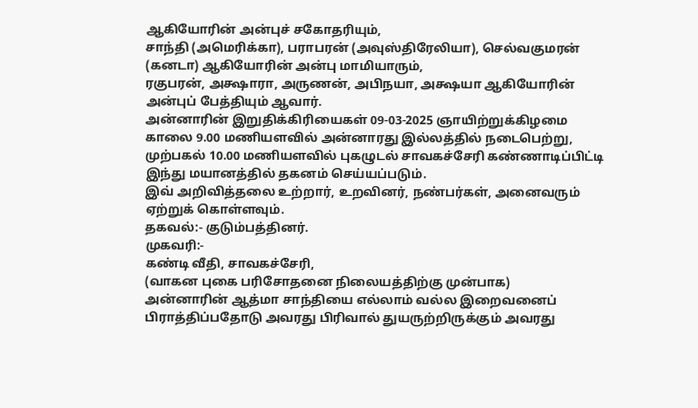ஆகியோரின் அன்புச் சகோதரியும்,
சாந்தி (அமெரிக்கா), பராபரன் (அவுஸ்திரேலியா), செல்வகுமரன் (கனடா) ஆகியோரின் அன்பு மாமியாரும்,
ரகுபரன், அக்ஷாரா, அருணன், அபிநயா, அக்ஷயா ஆகியோரின் அன்புப் பேத்தியும் ஆவார்.
அன்னாரின் இறுதிக்கிரியைகள் 09-03-2025 ஞாயிற்றுக்கிழமை காலை 9.00 மணியளவில் அன்னாரது இல்லத்தில் நடைபெற்று, முற்பகல் 10.00 மணியளவில் புகழுடல் சாவகச்சேரி கண்ணாடிப்பிட்டி இந்து மயானத்தில் தகனம் செய்யப்படும்.
இவ் அறிவித்தலை உற்றார், உறவினர், நண்பர்கள், அனைவரும் ஏற்றுக் கொள்ளவும்.
தகவல்:- குடும்பத்தினர்.
முகவரி:-
கண்டி வீதி, சாவகச்சேரி,
(வாகன புகை பரிசோதனை நிலையத்திற்கு முன்பாக)
அன்னாரின் ஆத்மா சாந்தியை எல்லாம் வல்ல இறைவனைப் பிராத்திப்பதோடு அவரது பிரிவால் துயருற்றிருக்கும் அவரது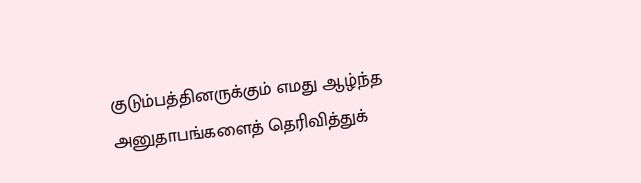குடும்பத்தினருக்கும் எமது ஆழ்ந்த அனுதாபங்களைத் தெரிவித்துக்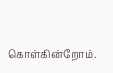கொள்கின்றோம்.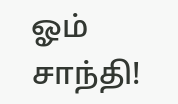ஓம் சாந்தி!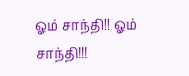ஓம் சாந்தி!! ஓம் சாந்தி!!!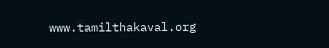www.tamilthakaval.org